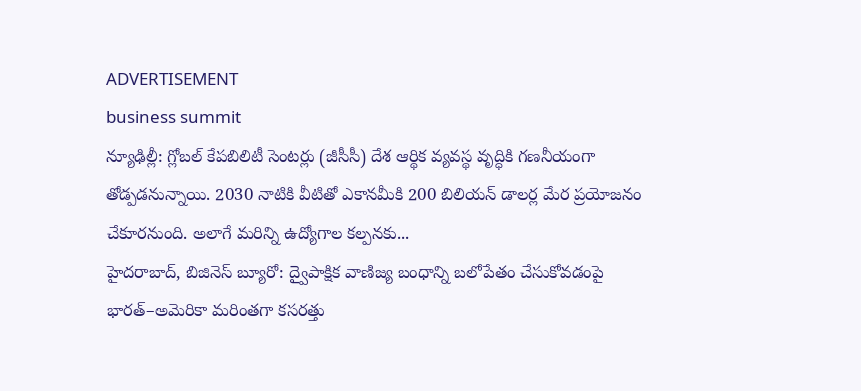ADVERTISEMENT
business summit
న్యూఢిల్లీ: గ్లోబల్ కేపబిలిటీ సెంటర్లు (జీసీసీ) దేశ ఆర్థిక వ్యవస్థ వృద్ధికి గణనీయంగా తోడ్పడనున్నాయి. 2030 నాటికి వీటితో ఎకానమీకి 200 బిలియన్ డాలర్ల మేర ప్రయోజనం చేకూరనుంది. అలాగే మరిన్ని ఉద్యోగాల కల్పనకు...
హైదరాబాద్, బిజినెస్ బ్యూరో: ద్వైపాక్షిక వాణిజ్య బంధాన్ని బలోపేతం చేసుకోవడంపై భారత్–అమెరికా మరింతగా కసరత్తు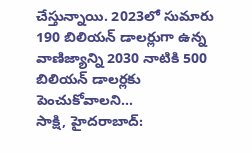చేస్తున్నాయి. 2023లో సుమారు 190 బిలియన్ డాలర్లుగా ఉన్న వాణిజ్యాన్ని 2030 నాటికి 500 బిలియన్ డాలర్లకు పెంచుకోవాలని...
సాక్షి, హైదరాబాద్: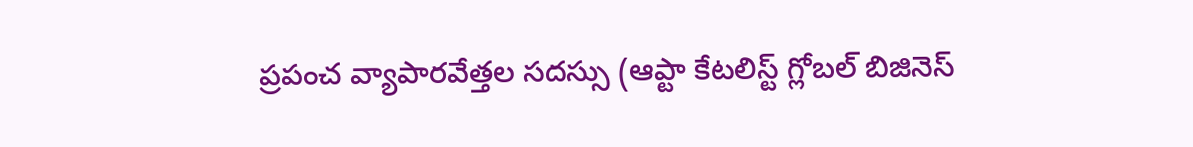ప్రపంచ వ్యాపారవేత్తల సదస్సు (ఆప్టా కేటలిస్ట్ గ్లోబల్ బిజినెస్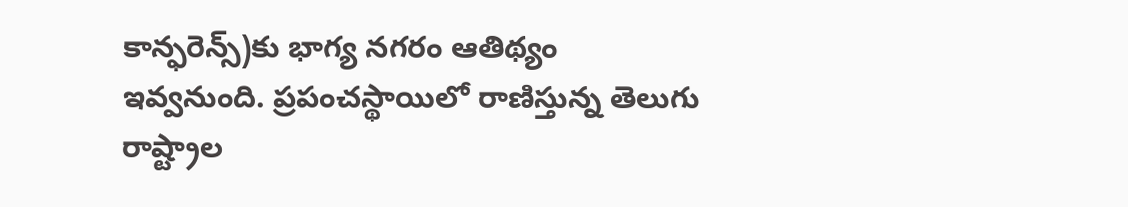కాన్ఫరెన్స్)కు భాగ్య నగరం ఆతిథ్యం ఇవ్వనుంది. ప్రపంచస్థాయిలో రాణిస్తున్న తెలుగు రాష్ట్రాల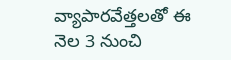వ్యాపారవేత్తలతో ఈ నెల 3 నుంచి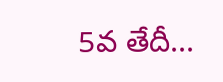5వ తేదీ...